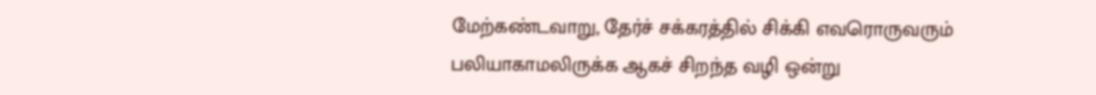மேற்கண்டவாறு, தேர்ச் சக்கரத்தில் சிக்கி எவரொருவரும் பலியாகாமலிருக்க ஆகச் சிறந்த வழி ஒன்று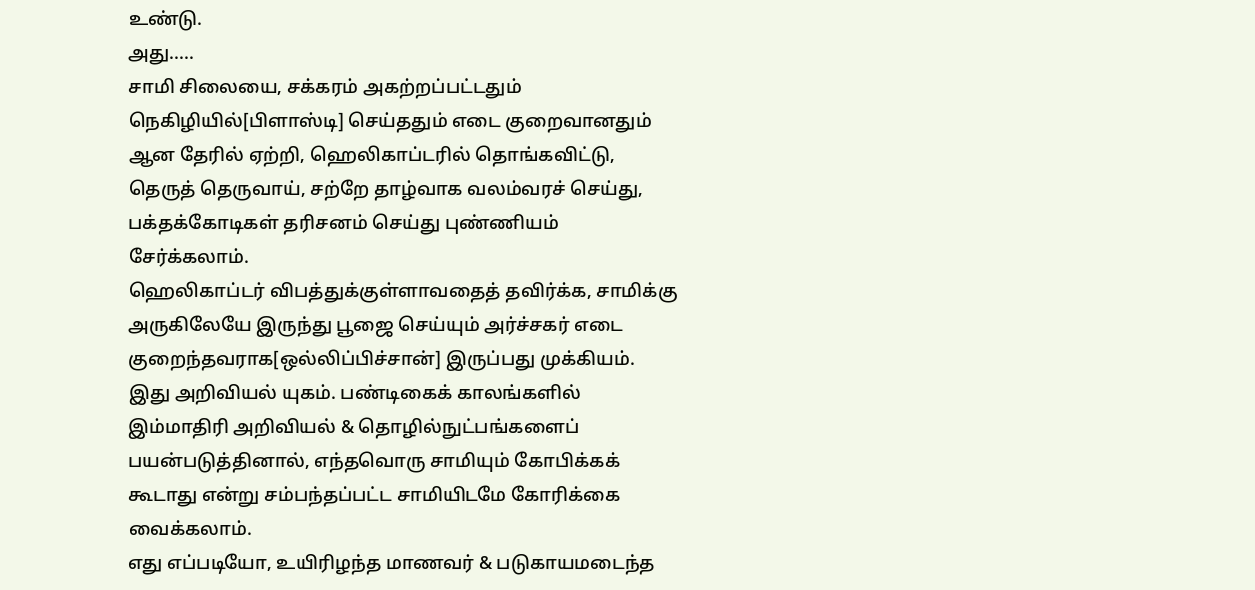உண்டு.
அது.....
சாமி சிலையை, சக்கரம் அகற்றப்பட்டதும் நெகிழியில்[பிளாஸ்டி] செய்ததும் எடை குறைவானதும் ஆன தேரில் ஏற்றி, ஹெலிகாப்டரில் தொங்கவிட்டு, தெருத் தெருவாய், சற்றே தாழ்வாக வலம்வரச் செய்து, பக்தக்கோடிகள் தரிசனம் செய்து புண்ணியம் சேர்க்கலாம்.
ஹெலிகாப்டர் விபத்துக்குள்ளாவதைத் தவிர்க்க, சாமிக்கு அருகிலேயே இருந்து பூஜை செய்யும் அர்ச்சகர் எடை குறைந்தவராக[ஒல்லிப்பிச்சான்] இருப்பது முக்கியம்.
இது அறிவியல் யுகம். பண்டிகைக் காலங்களில் இம்மாதிரி அறிவியல் & தொழில்நுட்பங்களைப் பயன்படுத்தினால், எந்தவொரு சாமியும் கோபிக்கக் கூடாது என்று சம்பந்தப்பட்ட சாமியிடமே கோரிக்கை வைக்கலாம்.
எது எப்படியோ, உயிரிழந்த மாணவர் & படுகாயமடைந்த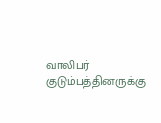வாலிபர் குடும்பத்தினருக்கு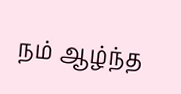நம் ஆழ்ந்த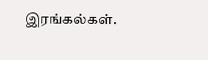இரங்கல்கள்.